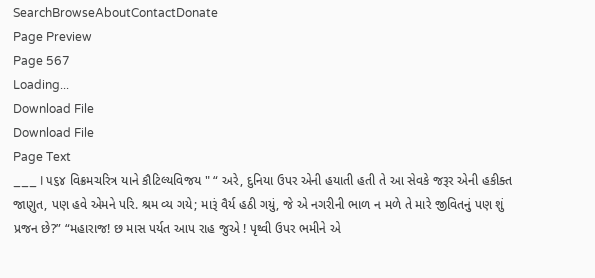SearchBrowseAboutContactDonate
Page Preview
Page 567
Loading...
Download File
Download File
Page Text
___ I ૫૬૪ વિક્રમચરિત્ર યાને કૌટિલ્યવિજય " “ અરે, દુનિયા ઉપર એની હયાતી હતી તે આ સેવકે જરૂર એની હકીક્ત જાણુત, પણ હવે એમને પરિ. શ્રમ વ્ય ગયે; મારૂં વૈર્ય હઠી ગયું, જે એ નગરીની ભાળ ન મળે તે મારે જીવિતનું પણ શું પ્રજન છે?” “મહારાજ! છ માસ પર્યત આપ રાહ જુએ ! પૃથ્વી ઉપર ભમીને એ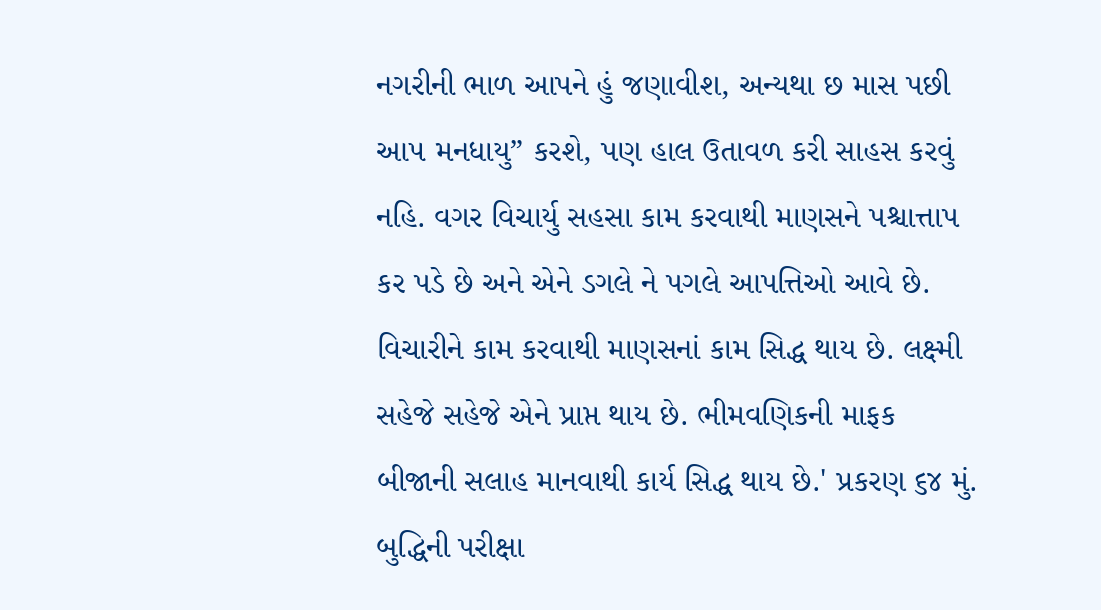નગરીની ભાળ આપને હું જણાવીશ, અન્યથા છ માસ પછી આ૫ મનધાયુ” કરશે, પણ હાલ ઉતાવળ કરી સાહસ કરવું નહિ. વગર વિચાર્યુ સહસા કામ કરવાથી માણસને પશ્ચાત્તાપ કર પડે છે અને એને ડગલે ને પગલે આપત્તિઓ આવે છે. વિચારીને કામ કરવાથી માણસનાં કામ સિદ્ધ થાય છે. લક્ષ્મી સહેજે સહેજે એને પ્રાપ્ત થાય છે. ભીમવણિકની માફક બીજાની સલાહ માનવાથી કાર્ય સિદ્ધ થાય છે.' પ્રકરણ ૬૪ મું. બુદ્ધિની પરીક્ષા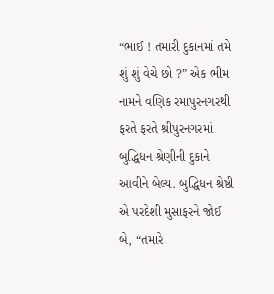“ભાઈ ! તમારી દુકાનમાં તમે શું શું વેચે છો ?” એક ભીમ નામને વણિક રમાપુરનગરથી ફરતે ફરતે શ્રીપુરનગરમાં બુદ્ધિધન શ્રેણીની દુકાને આવીને બેલ્ય. બુદ્ધિધન શ્રેષ્ઠી એ પરદેશી મુસાફરને જોઈ બે, “તમારે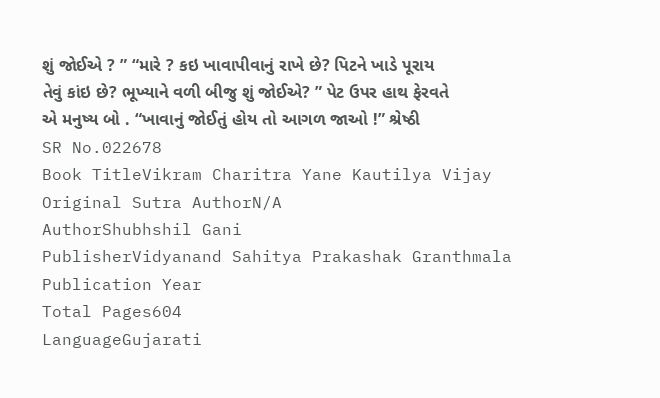શું જોઈએ ? ” “મારે ? કઇ ખાવાપીવાનું રાખે છે? પિટને ખાડે પૂરાય તેવું કાંઇ છે? ભૂખ્યાને વળી બીજુ શું જોઈએ? ” પેટ ઉપર હાથ ફેરવતે એ મનુષ્ય બો . “ખાવાનું જોઈતું હોય તો આગળ જાઓ !” શ્રેષ્ઠી
SR No.022678
Book TitleVikram Charitra Yane Kautilya Vijay
Original Sutra AuthorN/A
AuthorShubhshil Gani
PublisherVidyanand Sahitya Prakashak Granthmala
Publication Year
Total Pages604
LanguageGujarati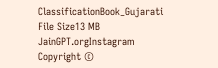ClassificationBook_Gujarati
File Size13 MB
JainGPT.orgInstagram
Copyright ©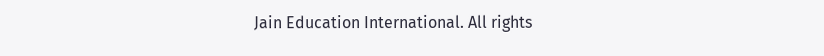Jain Education International. All rights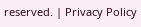reserved. | Privacy Policy